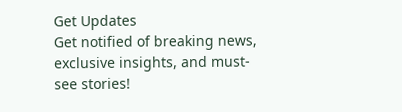Get Updates
Get notified of breaking news, exclusive insights, and must-see stories!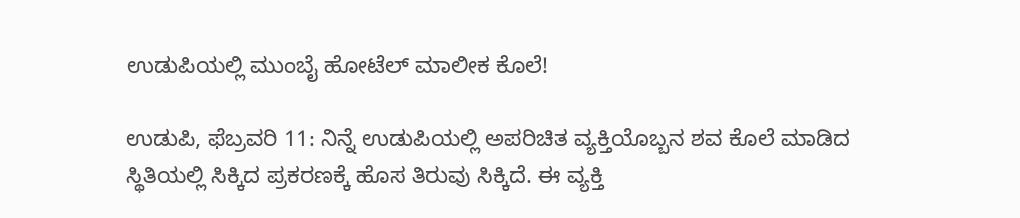ಉಡುಪಿಯಲ್ಲಿ ಮುಂಬೈ ಹೋಟೆಲ್ ಮಾಲೀಕ ಕೊಲೆ!

ಉಡುಪಿ, ಫೆಬ್ರವರಿ 11: ನಿನ್ನೆ ಉಡುಪಿಯಲ್ಲಿ ಅಪರಿಚಿತ ವ್ಯಕ್ತಿಯೊಬ್ಬನ ಶವ ಕೊಲೆ ಮಾಡಿದ ಸ್ಥಿತಿಯಲ್ಲಿ ಸಿಕ್ಕಿದ ಪ್ರಕರಣಕ್ಕೆ ಹೊಸ ತಿರುವು ಸಿಕ್ಕಿದೆ. ಈ ವ್ಯಕ್ತಿ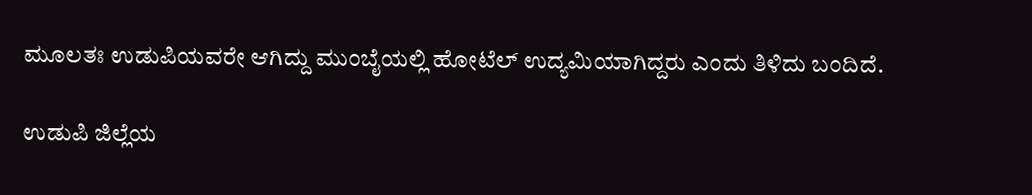ಮೂಲತಃ ಉಡುಪಿಯವರೇ ಆಗಿದ್ದು ಮುಂಬೈಯಲ್ಲಿ ಹೋಟೆಲ್ ಉದ್ಯಮಿಯಾಗಿದ್ದರು ಎಂದು ತಿಳಿದು ಬಂದಿದೆ.

ಉಡುಪಿ ಜಿಲ್ಲೆಯ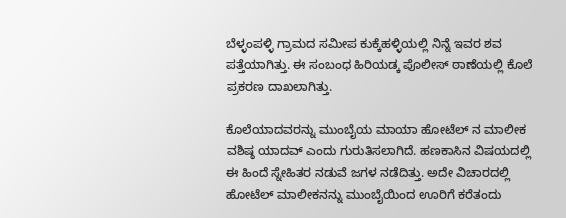ಬೆಳ್ಳಂಪಳ್ಳಿ ಗ್ರಾಮದ ಸಮೀಪ‌ ಕುಕ್ಕೆಹಳ್ಳಿಯಲ್ಲಿ ನಿನ್ನೆ ಇವರ ಶವ ಪತ್ತೆಯಾಗಿತ್ತು. ಈ ಸಂಬಂಧ ಹಿರಿಯಡ್ಕ ಪೊಲೀಸ್ ಠಾಣೆಯಲ್ಲಿ ಕೊಲೆ ಪ್ರಕರಣ ದಾಖಲಾಗಿತ್ತು.

ಕೊಲೆಯಾದವರನ್ನು ಮುಂಬೈಯ ಮಾಯಾ ಹೋಟೆಲ್ ನ ಮಾಲೀಕ ವಶಿಷ್ಠ ಯಾದವ್ ಎಂದು ಗುರುತಿಸಲಾಗಿದೆ. ಹಣಕಾಸಿನ ವಿಷಯದಲ್ಲಿ ಈ ಹಿಂದೆ ಸ್ನೇಹಿತರ ನಡುವೆ ಜಗಳ ನಡೆದಿತ್ತು. ಅದೇ ವಿಚಾರದಲ್ಲಿ ಹೋಟೆಲ್ ಮಾಲೀಕನನ್ನು ಮುಂಬೈಯಿಂದ ಊರಿಗೆ ಕರೆತಂದು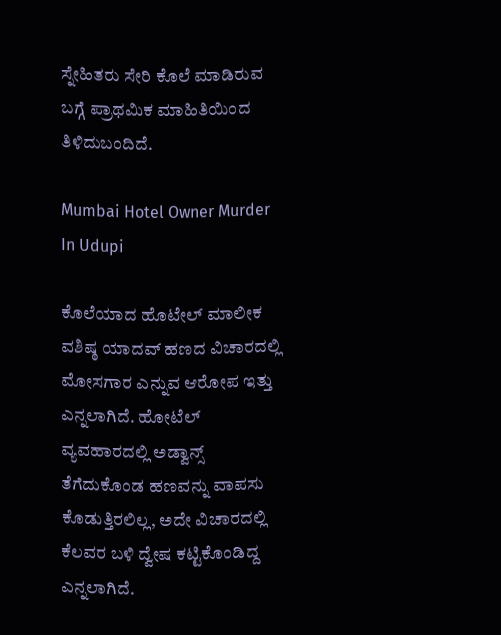ಸ್ನೇಹಿತರು ಸೇರಿ ಕೊಲೆ ಮಾಡಿರುವ ಬಗ್ಗೆ ಪ್ರಾಥಮಿಕ ಮಾಹಿತಿಯಿಂದ ತಿಳಿದುಬಂದಿದೆ.

Mumbai Hotel Owner Murder In Udupi

ಕೊಲೆಯಾದ ಹೊಟೇಲ್ ಮಾಲೀಕ ವಶಿಷ್ಠ ಯಾದವ್ ಹಣದ ವಿಚಾರದಲ್ಲಿ ಮೋಸಗಾರ ಎನ್ನುವ ಆರೋಪ ಇತ್ತು ಎನ್ನಲಾಗಿದೆ. ಹೋಟೆಲ್ ವ್ಯವಹಾರದಲ್ಲಿ ಅಡ್ವಾನ್ಸ್ ತೆಗೆದುಕೊಂಡ ಹಣವನ್ನು ವಾಪಸು ಕೊಡುತ್ತಿರಲಿಲ್ಲ, ಅದೇ ವಿಚಾರದಲ್ಲಿ ಕೆಲವರ ಬಳಿ ದ್ವೇಷ ಕಟ್ಟಿಕೊಂಡಿದ್ದ ಎನ್ನಲಾಗಿದೆ.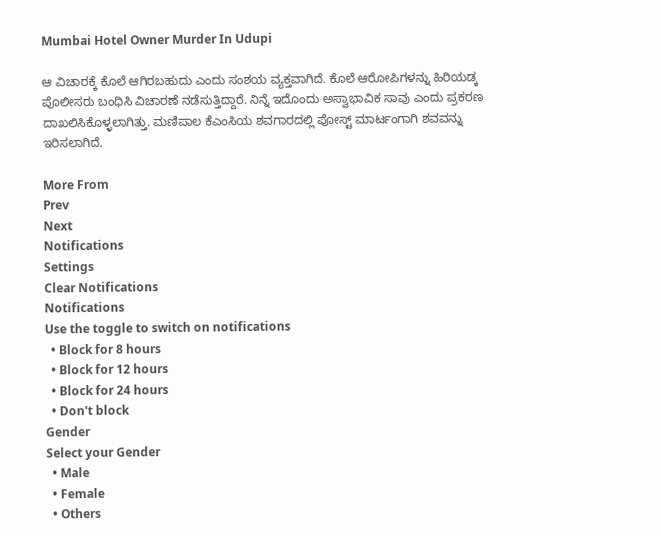Mumbai Hotel Owner Murder In Udupi

ಆ ವಿಚಾರಕ್ಕೆ ಕೊಲೆ ಆಗಿರಬಹುದು ಎಂದು ಸಂಶಯ ವ್ಯಕ್ತವಾಗಿದೆ. ಕೊಲೆ ಆರೋಪಿಗಳನ್ನು ಹಿರಿಯಡ್ಕ ಪೊಲೀಸರು ಬಂಧಿಸಿ ವಿಚಾರಣೆ ನಡೆಸುತ್ತಿದ್ದಾರೆ. ನಿನ್ನೆ ಇದೊಂದು ಅಸ್ವಾಭಾವಿಕ ಸಾವು ಎಂದು ಪ್ರಕರಣ ದಾಖಲಿಸಿಕೊಳ್ಳಲಾಗಿತ್ತು. ಮಣಿಪಾಲ‌ ಕೆಎಂಸಿಯ ಶವಗಾರದಲ್ಲಿ ಪೋಸ್ಟ್ ಮಾರ್ಟಂಗಾಗಿ ಶವವನ್ನು ಇರಿಸಲಾಗಿದೆ.

More From
Prev
Next
Notifications
Settings
Clear Notifications
Notifications
Use the toggle to switch on notifications
  • Block for 8 hours
  • Block for 12 hours
  • Block for 24 hours
  • Don't block
Gender
Select your Gender
  • Male
  • Female
  • Others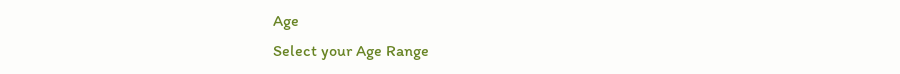Age
Select your Age Range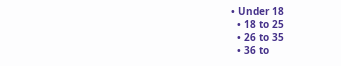• Under 18
  • 18 to 25
  • 26 to 35
  • 36 to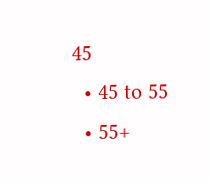45
  • 45 to 55
  • 55+